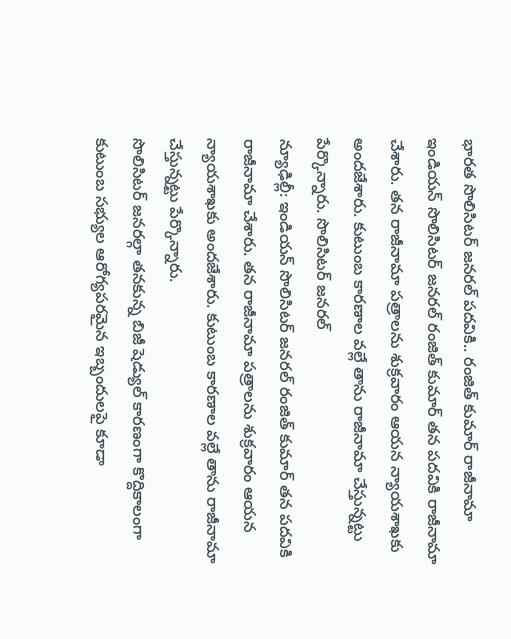భారత సొలిసిటర్ జనరల్ పదవికి.. రంజిత్ కుమార్ రాజీనామా
ఇండియన్ సొలిసిటర్ జనరల్ రంజిత్ కుమార్ తన పదవికి రాజీనామా చేశారు. తన రాజీనామా పత్రాలను శుక్రవారం ఆయన న్యాయశాఖకు అందజేశారు. కుటుంబ కారణాల వల్లే తాను రాజీనామా చేస్తున్నట్టు పేర్కొన్నారు. సొలిసిటర్ జనరల్
న్యూఢిల్లీ: ఇండియన్ సొలిసిటర్ జనరల్ రంజిత్ కుమార్ తన పదవికి రాజీనామా చేశారు. తన రాజీనామా పత్రాలను శుక్రవారం ఆయన న్యాయశాఖకు అందజేశారు. కుటుంబ కారణాల వల్లే తాను రాజీనామా చేస్తున్నట్టు పేర్కొన్నారు.
సొలిసిటర్ జనరల్గా తనకున్న బిజీ షెడ్యుల్ కారణంగా కొద్దికాలంగా కుటుంబ సభ్యుల ఆరోగ్యపరమైన ఇబ్బందులపై కూడా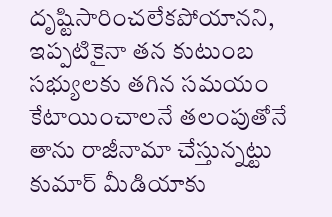దృష్టిసారించలేకపోయానని, ఇప్పటికైనా తన కుటుంబ సభ్యులకు తగిన సమయం కేటాయించాలనే తలంపుతోనే తాను రాజీనామా చేస్తున్నట్టు కుమార్ మీడియాకు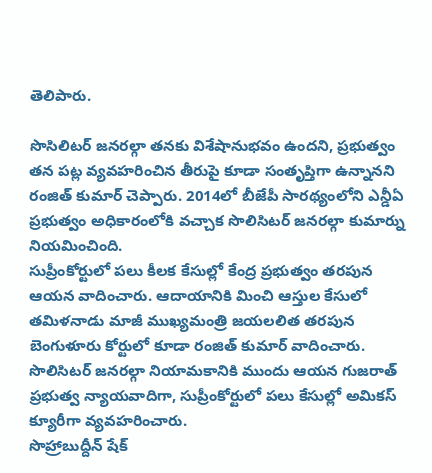తెలిపారు.

సొసిలిటర్ జనరల్గా తనకు విశేషానుభవం ఉందని, ప్రభుత్వం తన పట్ల వ్యవహరించిన తీరుపై కూడా సంతృప్తిగా ఉన్నానని రంజిత్ కుమార్ చెప్పారు. 2014లో బీజేపీ సారథ్యంలోని ఎన్డీఏ ప్రభుత్వం అధికారంలోకి వచ్చాక సొలిసిటర్ జనరల్గా కుమార్ను నియమించింది.
సుప్రీంకోర్టులో పలు కీలక కేసుల్లో కేంద్ర ప్రభుత్వం తరపున ఆయన వాదించారు. ఆదాయానికి మించి ఆస్తుల కేసులో తమిళనాడు మాజీ ముఖ్యమంత్రి జయలలిత తరపున బెంగుళూరు కోర్టులో కూడా రంజిత్ కుమార్ వాదించారు.
సొలిసిటర్ జనరల్గా నియామకానికి ముందు ఆయన గుజరాత్ ప్రభుత్వ న్యాయవాదిగా, సుప్రీంకోర్టులో పలు కేసుల్లో అమికస్ క్యూరీగా వ్యవహరించారు.
సొహ్రాబుద్దీన్ షేక్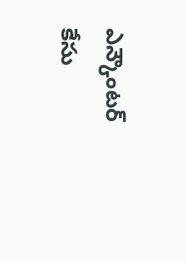ఎన్కౌంటర్ కేసు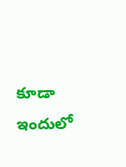కూడా ఇందులో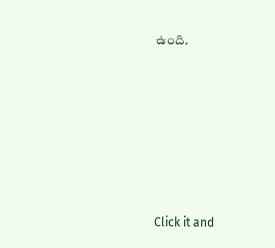ఉంది.












Click it and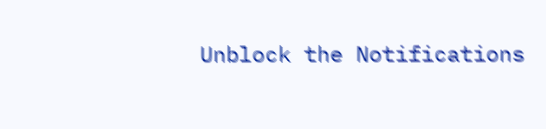Unblock the Notifications